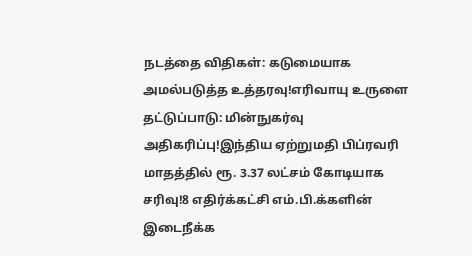நடத்தை விதிகள்: கடுமையாக அமல்படுத்த உத்தரவு!எரிவாயு உருளை தட்டுப்பாடு: மின்நுகர்வு அதிகரிப்பு!இந்திய ஏற்றுமதி பிப்ரவரி மாதத்தில் ரூ. 3.37 லட்சம் கோடியாக சரிவு!8 எதிர்க்கட்சி எம்.பி.க்களின் இடைநீக்க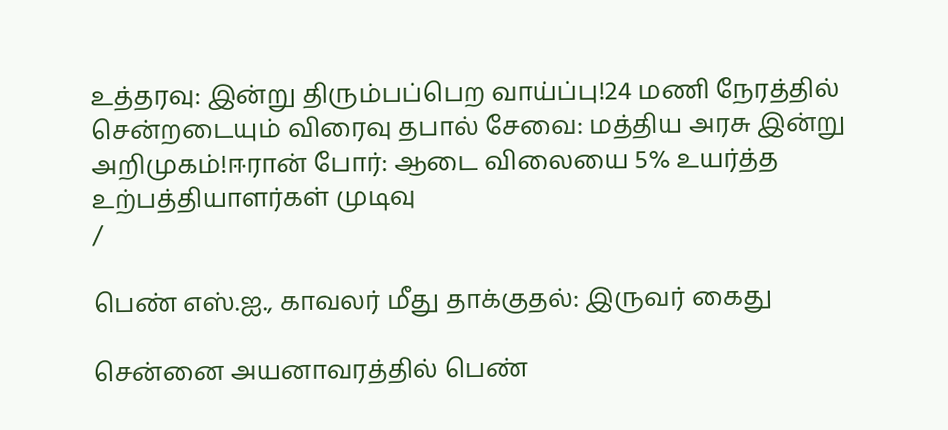உத்தரவு: இன்று திரும்பப்பெற வாய்ப்பு!24 மணி நேரத்தில் சென்றடையும் விரைவு தபால் சேவை: மத்திய அரசு இன்று அறிமுகம்!ஈரான் போர்: ஆடை விலையை 5% உயர்த்த உற்பத்தியாளர்கள் முடிவு
/

பெண் எஸ்.ஐ., காவலர் மீது தாக்குதல்: இருவர் கைது

சென்னை அயனாவரத்தில் பெண்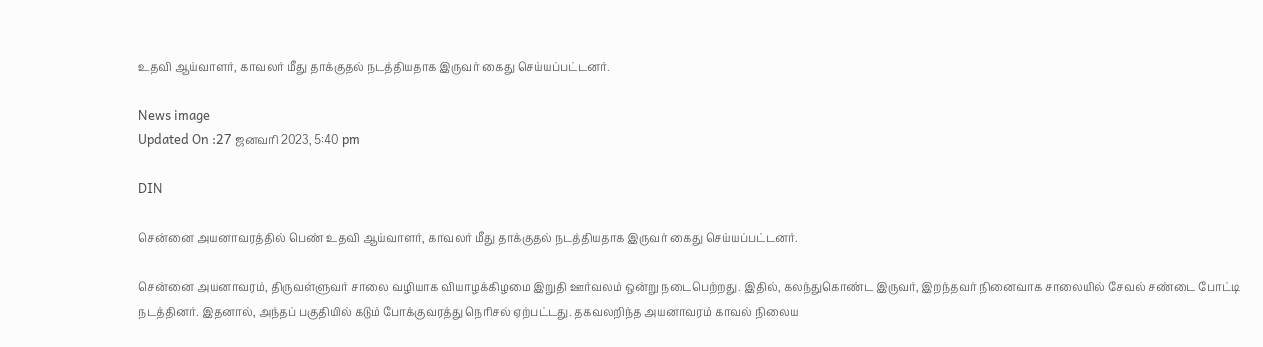உதவி ஆய்வாளர், காவலர் மீது தாக்குதல் நடத்தியதாக இருவர் கைது செய்யப்பட்டனர்.

News image
Updated On :27 ஜனவரி 2023, 5:40 pm

DIN

சென்னை அயனாவரத்தில் பெண் உதவி ஆய்வாளர், காவலர் மீது தாக்குதல் நடத்தியதாக இருவர் கைது செய்யப்பட்டனர்.

சென்னை அயனாவரம், திருவள்ளுவர் சாலை வழியாக வியாழக்கிழமை இறுதி ஊர்வலம் ஒன்று நடைபெற்றது. இதில், கலந்துகொண்ட இருவர், இறந்தவர் நினைவாக சாலையில் சேவல் சண்டை போட்டி நடத்தினர். இதனால், அந்தப் பகுதியில் கடும் போக்குவரத்து நெரிசல் ஏற்பட்டது. தகவலறிந்த அயனாவரம் காவல் நிலைய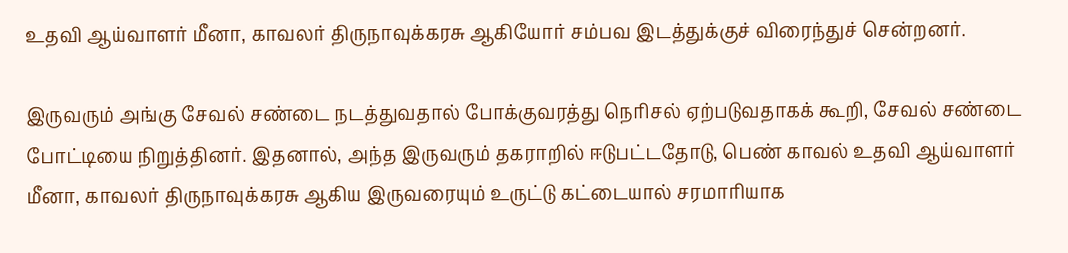உதவி ஆய்வாளர் மீனா, காவலர் திருநாவுக்கரசு ஆகியோர் சம்பவ இடத்துக்குச் விரைந்துச் சென்றனர்.

இருவரும் அங்கு சேவல் சண்டை நடத்துவதால் போக்குவரத்து நெரிசல் ஏற்படுவதாகக் கூறி, சேவல் சண்டை போட்டியை நிறுத்தினர். இதனால், அந்த இருவரும் தகராறில் ஈடுபட்டதோடு, பெண் காவல் உதவி ஆய்வாளர் மீனா, காவலர் திருநாவுக்கரசு ஆகிய இருவரையும் உருட்டு கட்டையால் சரமாரியாக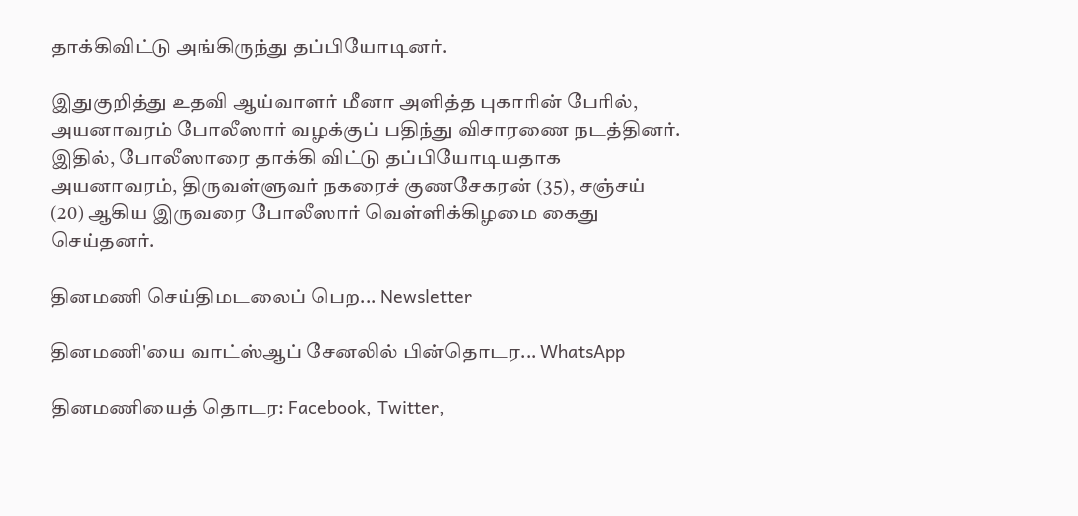தாக்கிவிட்டு அங்கிருந்து தப்பியோடினர்.

இதுகுறித்து உதவி ஆய்வாளர் மீனா அளித்த புகாரின் பேரில், அயனாவரம் போலீஸார் வழக்குப் பதிந்து விசாரணை நடத்தினர். இதில், போலீஸாரை தாக்கி விட்டு தப்பியோடியதாக அயனாவரம், திருவள்ளுவர் நகரைச் குணசேகரன் (35), சஞ்சய் (20) ஆகிய இருவரை போலீஸார் வெள்ளிக்கிழமை கைது செய்தனர்.

தினமணி செய்திமடலைப் பெற... Newsletter

தினமணி'யை வாட்ஸ்ஆப் சேனலில் பின்தொடர... WhatsApp

தினமணியைத் தொடர: Facebook, Twitter,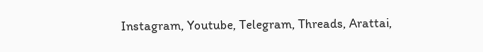Instagram, Youtube, Telegram, Threads, Arattai,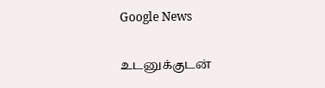Google News

உடனுக்குடன்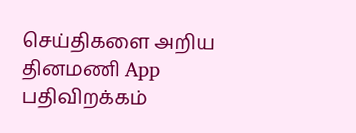செய்திகளை அறிய தினமணி App பதிவிறக்கம்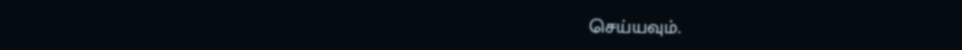செய்யவும்.